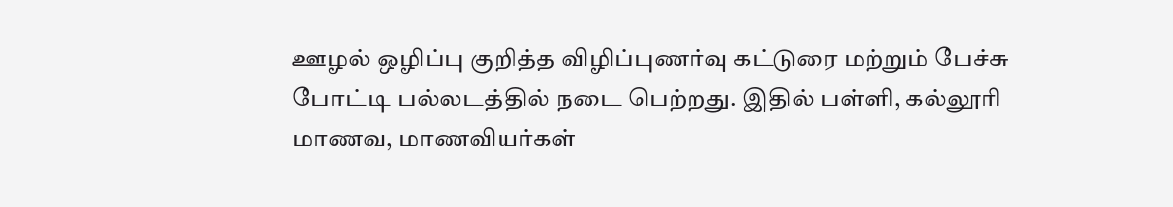ஊழல் ஒழிப்பு குறித்த விழிப்புணர்வு கட்டுரை மற்றும் பேச்சு போட்டி பல்லடத்தில் நடை பெற்றது. இதில் பள்ளி, கல்லூரி மாணவ, மாணவியர்கள்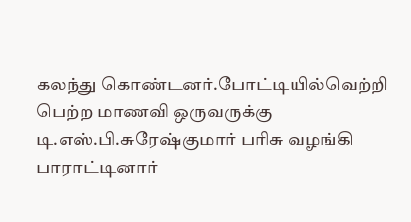கலந்து கொண்டனர்.போட்டியில்வெற்றி பெற்ற மாணவி ஒருவருக்கு டி.எஸ்.பி.சுரேஷ்குமார் பரிசு வழங்கி பாராட்டினார்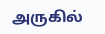அருகில்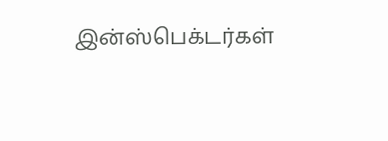இன்ஸ்பெக்டர்கள்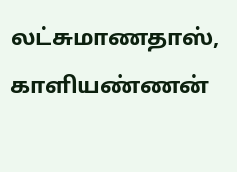லட்சுமாணதாஸ், காளியண்ணன்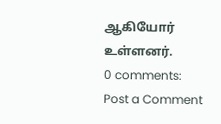ஆகியோர் உள்ளனர்.
0 comments:
Post a Comment